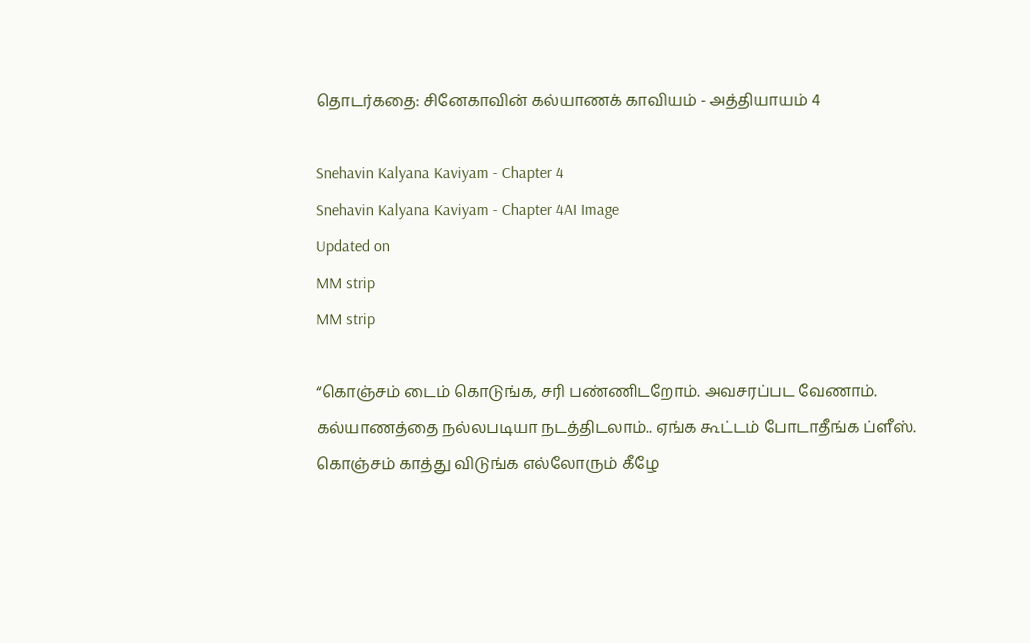தொடர்கதை: சினேகாவின் கல்யாணக் காவியம் - அத்தியாயம் 4

Snehavin Kalyana Kaviyam - Chapter 4
Snehavin Kalyana Kaviyam - Chapter 4AI Image
Updated on
MM strip
MM strip

“கொஞ்சம் டைம் கொடுங்க, சரி பண்ணிடறோம். அவசரப்பட வேணாம். கல்யாணத்தை நல்லபடியா நடத்திடலாம்.. ஏங்க கூட்டம் போடாதீங்க ப்ளீஸ். கொஞ்சம் காத்து விடுங்க எல்லோரும் கீழே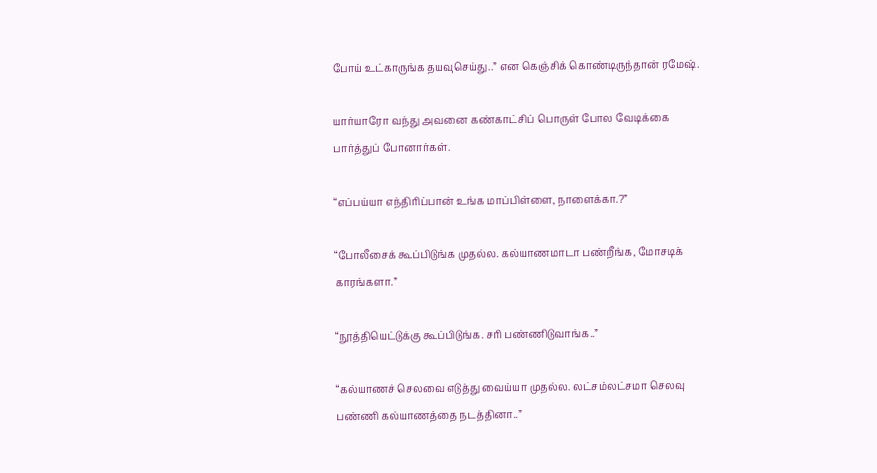போய் உட்காருங்க தயவுசெய்து..” என கெஞ்சிக் கொண்டிருந்தான் ரமேஷ்.

யார்யாரோ வந்து அவனை கண்காட்சிப் பொருள் போல வேடிக்கை பார்த்துப் போனார்கள்.

“எப்பய்யா எந்திரிப்பான் உங்க மாப்பிள்ளை, நாளைக்கா.?”

“போலீசைக் கூப்பிடுங்க முதல்ல. கல்யாணமாடா பண்றீங்க, மோசடிக் காரங்களா.”

“நூத்தியெட்டுக்கு கூப்பிடுங்க. சரி பண்ணிடுவாங்க..”

“கல்யாணச் செலவை எடுத்து வைய்யா முதல்ல. லட்சம்லட்சமா செலவு பண்ணி கல்யாணத்தை நடத்தினா..”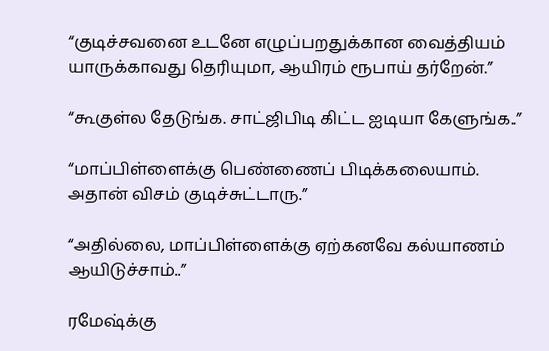“குடிச்சவனை உடனே எழுப்பறதுக்கான வைத்தியம் யாருக்காவது தெரியுமா, ஆயிரம் ரூபாய் தர்றேன்.”

“கூகுள்ல தேடுங்க. சாட்ஜிபிடி கிட்ட ஐடியா கேளுங்க..”

“மாப்பிள்ளைக்கு பெண்ணைப் பிடிக்கலையாம். அதான் விசம் குடிச்சுட்டாரு.”

“அதில்லை, மாப்பிள்ளைக்கு ஏற்கனவே கல்யாணம் ஆயிடுச்சாம்..”

ரமேஷ்க்கு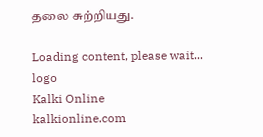தலை சுற்றியது.

Loading content, please wait...
logo
Kalki Online
kalkionline.com